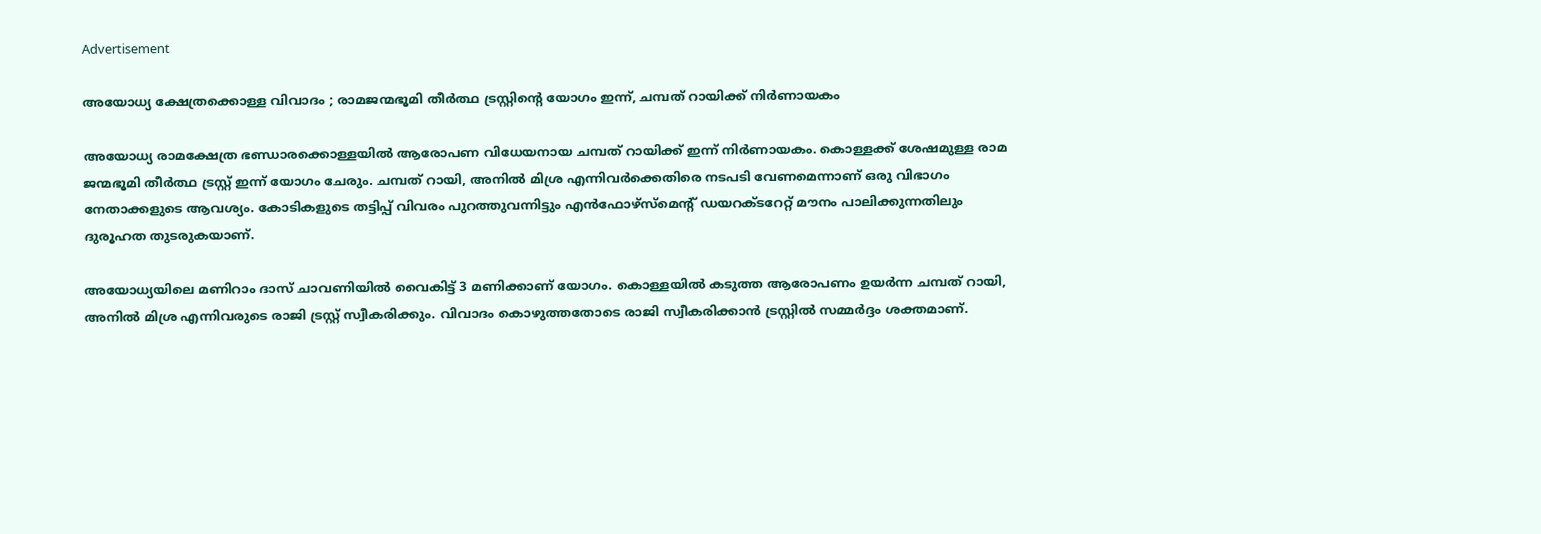Advertisement

അയോധ്യ ക്ഷേത്രക്കൊള്ള വിവാദം ; രാമജന്മഭൂമി തീർത്ഥ ട്രസ്റ്റിന്‍റെ യോഗം ഇന്ന്, ചമ്പത് റായിക്ക് നിർണായകം

അയോധ്യ രാമക്ഷേത്ര ഭണ്ഡാരക്കൊള്ളയിൽ ആരോപണ വിധേയനായ ചമ്പത് റായിക്ക് ഇന്ന് നിർണായകം. കൊള്ളക്ക് ശേഷമുള്ള രാമ ജന്മഭൂമി തീർത്ഥ ട്രസ്റ്റ് ഇന്ന് യോഗം ചേരും. ചമ്പത് റായി, അനിൽ മിശ്ര എന്നിവർക്കെതിരെ നടപടി വേണമെന്നാണ് ഒരു വിഭാഗം നേതാക്കളുടെ ആവശ്യം. കോടികളുടെ തട്ടിപ്പ് വിവരം പുറത്തുവന്നിട്ടും എൻഫോഴ്സ്മെന്‍റ് ഡയറക്ടറേറ്റ് മൗനം പാലിക്കുന്നതിലും ദുരൂഹത തുടരുകയാണ്.

അയോധ്യയിലെ മണിറാം ദാസ് ചാവണിയിൽ വൈകിട്ട് 3 മണിക്കാണ് യോഗം. കൊള്ളയിൽ കടുത്ത ആരോപണം ഉയർന്ന ചമ്പത് റായി, അനിൽ മിശ്ര എന്നിവരുടെ രാജി ട്രസ്റ്റ്‌ സ്വീകരിക്കും. വിവാദം കൊഴുത്തതോടെ രാജി സ്വീകരിക്കാൻ ട്രസ്റ്റിൽ സമ്മർദ്ദം ശക്തമാണ്.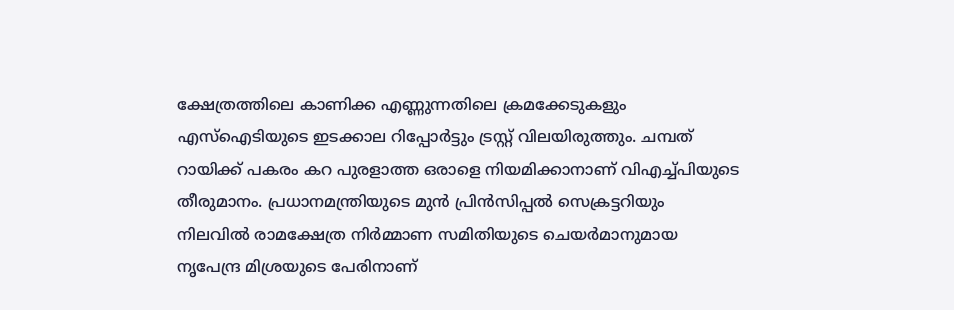ക്ഷേത്രത്തിലെ കാണിക്ക എണ്ണുന്നതിലെ ക്രമക്കേടുകളും എസ്ഐടിയുടെ ഇടക്കാല റിപ്പോർട്ടും ട്രസ്റ്റ് വിലയിരുത്തും. ചമ്പത് റായിക്ക് പകരം കറ പുരളാത്ത ഒരാളെ നിയമിക്കാനാണ് വിഎച്ച്‍പിയുടെ തീരുമാനം. പ്രധാനമന്ത്രിയുടെ മുൻ പ്രിൻസിപ്പൽ സെക്രട്ടറിയും നിലവിൽ രാമക്ഷേത്ര നിർമ്മാണ സമിതിയുടെ ചെയർമാനുമായ നൃപേന്ദ്ര മിശ്രയുടെ പേരിനാണ്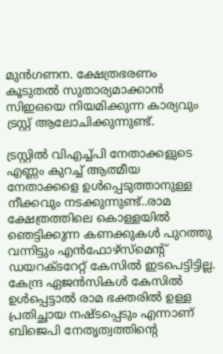മുൻഗണന. ക്ഷേത്രഭരണം കൂടുതൽ സുതാര്യമാക്കാൻ സിഇഒയെ നിയമിക്കുന്ന കാര്യവും ട്രസ്റ്റ് ആലോചിക്കുന്നുണ്ട്.

ട്രസ്റ്റിൽ വിഎച്ച്പി നേതാക്കളുടെ എണ്ണം കുറച്ച് ആത്മീയ നേതാക്കളെ ഉൾപ്പെടുത്താനുള്ള നീക്കവും നടക്കുന്നുണ്ട്..രാമ ക്ഷേത്രത്തിലെ കൊള്ളയിൽ ഞെട്ടിക്കുന്ന കണക്കുകൾ പുറത്തു വന്നിട്ടും എൻഫോഴ്സ്മെന്‍റ് ഡയറക്ടറേറ്റ് കേസിൽ ഇടപെട്ടിട്ടില്ല. കേന്ദ്ര ഏജൻസികൾ കേസിൽ ഉൾപ്പെട്ടാൽ രാമ ഭക്തരിൽ ഉള്ള പ്രതിച്ഛായ നഷ്ടപ്പെടും എന്നാണ് ബിജെപി നേതൃത്വത്തിന്‍റെ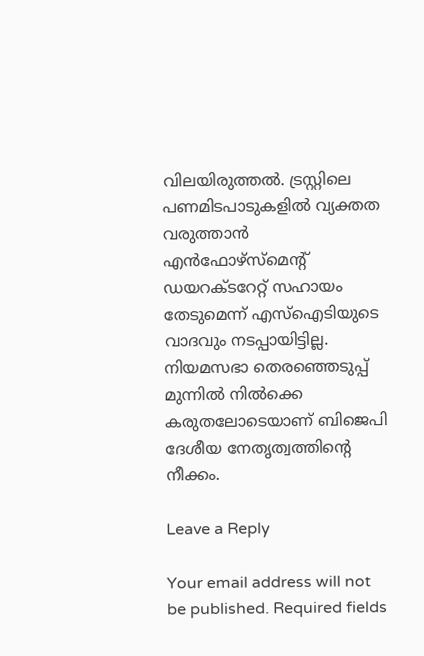വിലയിരുത്തൽ. ട്രസ്റ്റിലെ പണമിടപാടുകളിൽ വ്യക്തത വരുത്താൻ എൻഫോഴ്സ്മെന്‍റ് ഡയറക്ടറേറ്റ് സഹായം തേടുമെന്ന് എസ്ഐടിയുടെ വാദവും നടപ്പായിട്ടില്ല. നിയമസഭാ തെരഞ്ഞെടുപ്പ് മുന്നിൽ നിൽക്കെ കരുതലോടെയാണ് ബിജെപി ദേശീയ നേതൃത്വത്തിന്‍റെ നീക്കം.

Leave a Reply

Your email address will not be published. Required fields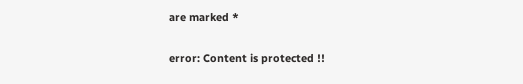are marked *

error: Content is protected !!